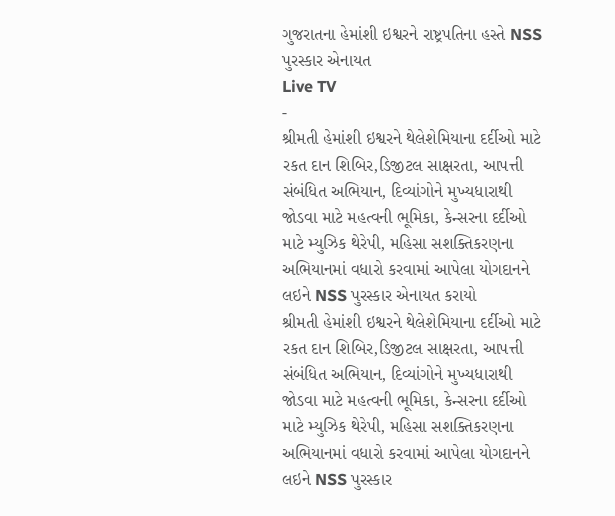ગુજરાતના હેમાંશી ઇશ્વરને રાષ્ટ્રપતિના હસ્તે NSS પુરસ્કાર એનાયત
Live TV
-
શ્રીમતી હેમાંશી ઇશ્વરને થેલેશેમિયાના દર્દીઓ માટે રકત દાન શિબિર,ડિજીટલ સાક્ષરતા, આપત્તી સંબંધિત અભિયાન, દિવ્યાંગોને મુખ્યધારાથી જોડવા માટે મહત્વની ભૂમિકા, કેન્સરના દર્દીઓ માટે મ્યુઝિક થેરેપી, મહિસા સશક્તિકરણના અભિયાનમાં વધારો કરવામાં આપેલા યોગદાનને લઇને NSS પુરસ્કાર એનાયત કરાયો
શ્રીમતી હેમાંશી ઇશ્વરને થેલેશેમિયાના દર્દીઓ માટે રકત દાન શિબિર,ડિજીટલ સાક્ષરતા, આપત્તી સંબંધિત અભિયાન, દિવ્યાંગોને મુખ્યધારાથી જોડવા માટે મહત્વની ભૂમિકા, કેન્સરના દર્દીઓ માટે મ્યુઝિક થેરેપી, મહિસા સશક્તિકરણના અભિયાનમાં વધારો કરવામાં આપેલા યોગદાનને લઇને NSS પુરસ્કાર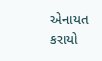એનાયત કરાયો